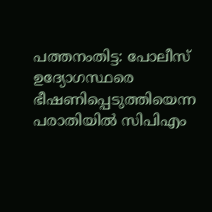പത്തനംതിട്ട: പോലീസ് ഉദ്യോഗസ്ഥരെ ഭീഷണിപ്പെടുത്തിയെന്ന പരാതിയിൽ സിപിഎം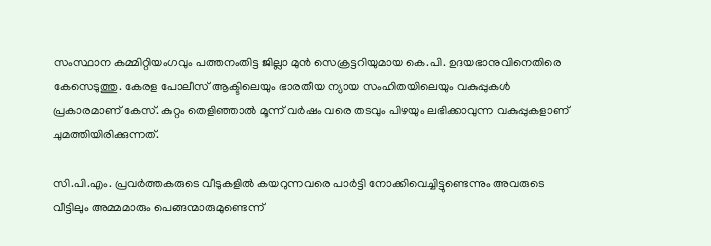സംസ്ഥാന കമ്മിറ്റിയംഗവും പത്തനംതിട്ട ജില്ലാ മുൻ സെക്രട്ടറിയുമായ കെ.പി. ഉദയഭാനുവിനെതിരെ കേസെടുത്തു. കേരള പോലീസ് ആക്ടിലെയും ഭാരതീയ ന്യായ സംഹിതയിലെയും വകുപ്പുകൾ പ്രകാരമാണ് കേസ്. കുറ്റം തെളിഞ്ഞാൽ മൂന്ന് വർഷം വരെ തടവും പിഴയും ലഭിക്കാവുന്ന വകുപ്പുകളാണ് ചുമത്തിയിരിക്കുന്നത്.

സി.പി.എം. പ്രവർത്തകരുടെ വീടുകളിൽ കയറുന്നവരെ പാർട്ടി നോക്കിവെച്ചിട്ടുണ്ടെന്നും അവരുടെ വീട്ടിലും അമ്മമാരും പെങ്ങന്മാരുമുണ്ടെന്ന്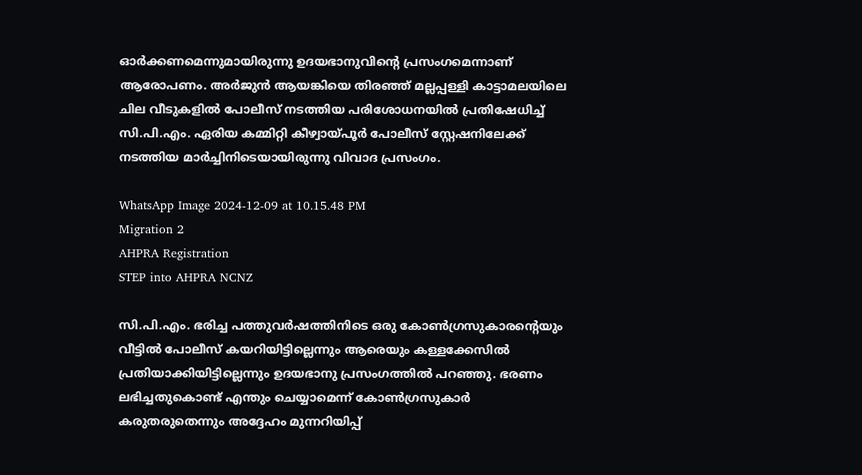ഓർക്കണമെന്നുമായിരുന്നു ഉദയഭാനുവിന്റെ പ്രസംഗമെന്നാണ് ആരോപണം. അർജുൻ ആയങ്കിയെ തിരഞ്ഞ് മല്ലപ്പള്ളി കാട്ടാമലയിലെ ചില വീടുകളിൽ പോലീസ് നടത്തിയ പരിശോധനയിൽ പ്രതിഷേധിച്ച് സി.പി.എം. ഏരിയ കമ്മിറ്റി കീഴ്വായ്പൂര്‍ പോലീസ് സ്റ്റേഷനിലേക്ക് നടത്തിയ മാർച്ചിനിടെയായിരുന്നു വിവാദ പ്രസംഗം.

WhatsApp Image 2024-12-09 at 10.15.48 PM
Migration 2
AHPRA Registration
STEP into AHPRA NCNZ

സി.പി.എം. ഭരിച്ച പത്തുവർഷത്തിനിടെ ഒരു കോൺഗ്രസുകാരന്റെയും വീട്ടിൽ പോലീസ് കയറിയിട്ടില്ലെന്നും ആരെയും കള്ളക്കേസിൽ പ്രതിയാക്കിയിട്ടില്ലെന്നും ഉദയഭാനു പ്രസംഗത്തിൽ പറഞ്ഞു. ഭരണം ലഭിച്ചതുകൊണ്ട് എന്തും ചെയ്യാമെന്ന് കോൺഗ്രസുകാർ കരുതരുതെന്നും അദ്ദേഹം മുന്നറിയിപ്പ്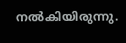നൽകിയിരുന്നു.